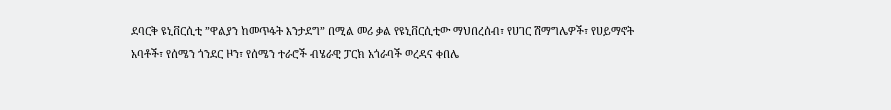ደባርቅ ዩኒቨርሲቲ ”ዋልያን ከመጥፋት እንታደግ” በሚል መሪ ቃል የዩኒቨርሲቲው ማህበረሰብ፣ የሀገር ሽማግሌዎች፣ የሀይማኖት አባቶች፣ የሰሜን ጎንደር ዞን፣ የሰሜን ተራሮች ብሄራዊ ፓርክ አጎራባች ወረዳና ቀበሌ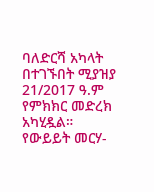ባለድርሻ አካላት በተገኙበት ሚያዝያ 21/2017 ዓ.ም የምክክር መድረክ አካሂዷል። የውይይት መርሃ-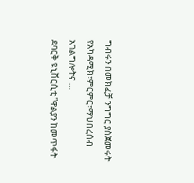ግብሩን በመክፈቻ ንግግር ያስጀመሩት የአካዳሚክ፣ምርምር፣ማህበረሰብ አገልግሎትና …
ደባርቅ ዩኒቨርሲቲ ”ዋልያን ከመጥፋት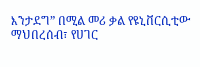እንታደግ” በሚል መሪ ቃል የዩኒቨርሲቲው ማህበረሰብ፣ የሀገር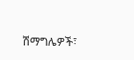ሽማግሌዎች፣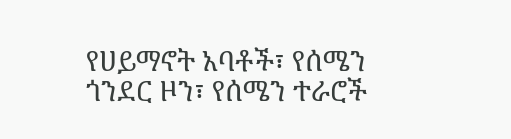የሀይማኖት አባቶች፣ የሰሜን ጎንደር ዞን፣ የሰሜን ተራሮች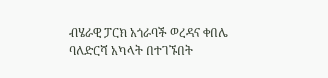ብሄራዊ ፓርክ አጎራባች ወረዳና ቀበሌ ባለድርሻ አካላት በተገኙበት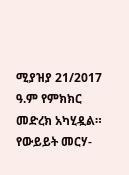ሚያዝያ 21/2017 ዓ.ም የምክክር መድረክ አካሂዷል። የውይይት መርሃ-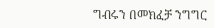ግብሩን በመክፈቻ ንግግር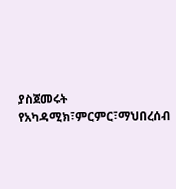ያስጀመሩት የአካዳሚክ፣ምርምር፣ማህበረሰብ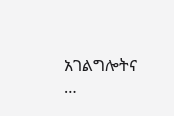አገልግሎትና …